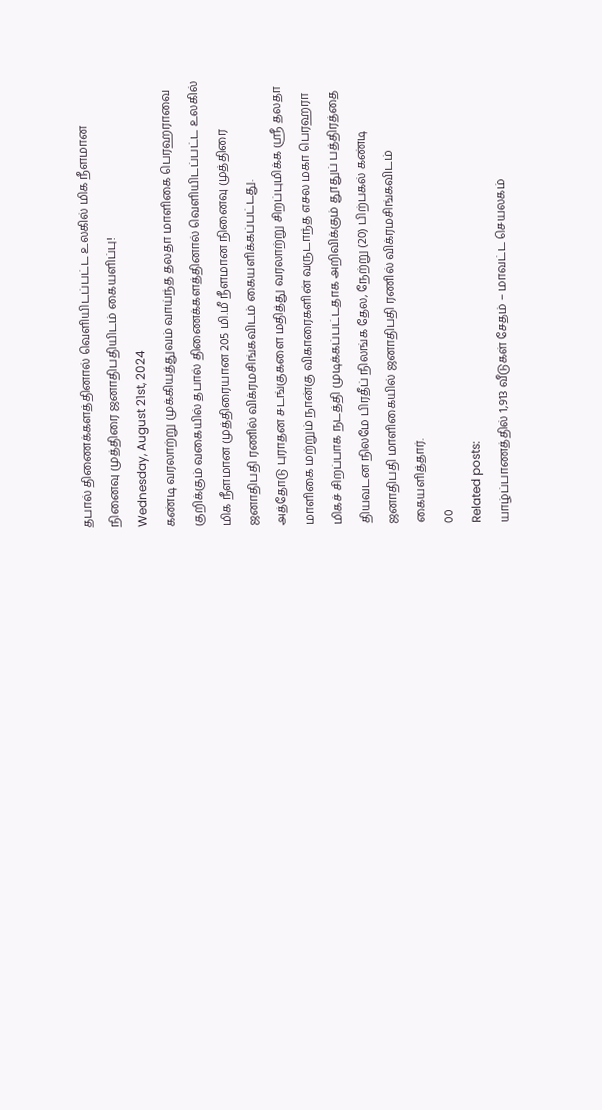தபால் திணைக்களத்தினால் வெளியிடப்பட்ட உலகில் மிக நீளமான நினைவு முத்திரை ஜனாதிபதியிடம் கையளிப்பு!
Wednesday, August 21st, 2024
கண்டி வரலாற்று முக்கியத்துவம் வாய்ந்த தலதா மாளிகை பெரஹராவை குறிக்கும் வகையில் தபால் திணைக்களத்தினால் வெளியிடப்பட்ட உலகில் மிக நீளமான முத்திரையான 205 மி.மீ நீளமான நினைவு முத்திரை ஜனாதிபதி ரணில் விக்ரமசிங்கவிடம் கையளிக்கப்பட்டது.
அத்தோடு புராதன சடங்குகளை மதித்து வரலாற்று சிறப்புமிக்க ஸ்ரீ தலதா மாளிகை மற்றும் நான்கு விகாரைகளின் வருடாந்த எசல மகா பெரஹரா மிகச் சிறப்பாக நடத்தி முடிக்கப்பட்டதாக அறிவிக்கும் தூதுப் பத்திரத்தை தியவடன நிலமே பிரதீப் நிலங்க தேல, நேற்று (20) பிற்பகல் கண்டி ஜனாதிபதி மாளிகையில் ஜனாதிபதி ரணில் விக்ரமசிங்கவிடம் கையளித்தார்.
00
Related posts:
யாழ்ப்பாணத்தில் 1,913 வீடுகள் சேதம் – மாவட்ட செயலகம்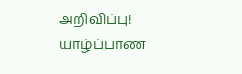அறிவிப்பு!
யாழ்ப்பாண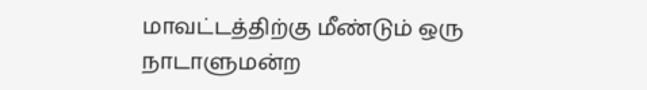மாவட்டத்திற்கு மீண்டும் ஒரு நாடாளுமன்ற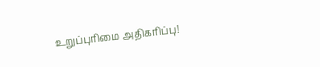உறுப்புரிமை அதிகரிப்பு!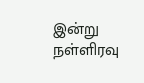இன்று நள்ளிரவு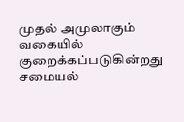முதல் அமுலாகும் வகையில் குறைக்கப்படுகின்றது சமையல்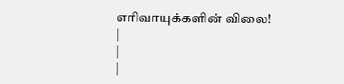எரிவாயுக்களின் விலை!
|
|
|